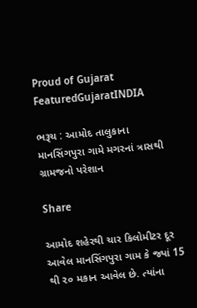Proud of Gujarat
FeaturedGujaratINDIA

ભરૂચ : આમોદ તાલુકાના માનસિંગપુરા ગામે મગરનાં ત્રાસથી ગ્રામજનો પરેશાન

Share

આમોદ શહેરથી ચાર કિલોમીટર દૂર આવેલ માનસિંગપુરા ગામ કે જ્યાં 15 થી ૨૦ મકાન આવેલ છે. ત્યાંના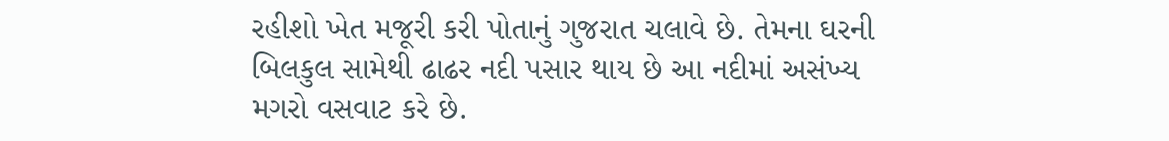રહીશો ખેત મજૂરી કરી પોતાનું ગુજરાત ચલાવે છે. તેમના ઘરની બિલકુલ સામેથી ઢાઢર નદી પસાર થાય છે આ નદીમાં અસંખ્ય મગરો વસવાટ કરે છે.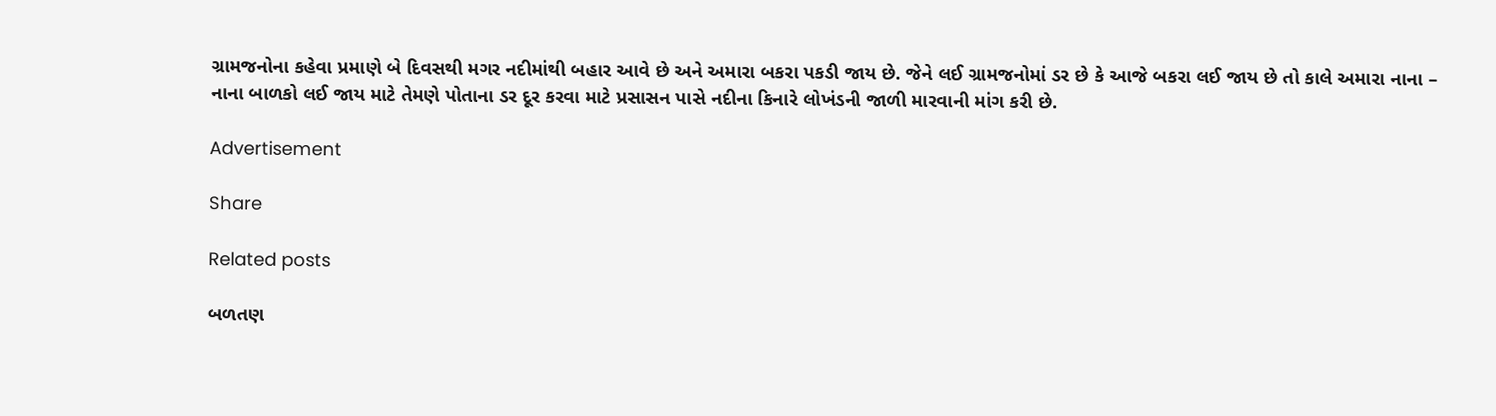ગ્રામજનોના કહેવા પ્રમાણે બે દિવસથી મગર નદીમાંથી બહાર આવે છે અને અમારા બકરા પકડી જાય છે. જેને લઈ ગ્રામજનોમાં ડર છે કે આજે બકરા લઈ જાય છે તો કાલે અમારા નાના – નાના બાળકો લઈ જાય માટે તેમણે પોતાના ડર દૂર કરવા માટે પ્રસાસન પાસે નદીના કિનારે લોખંડની જાળી મારવાની માંગ કરી છે.

Advertisement

Share

Related posts

બળતણ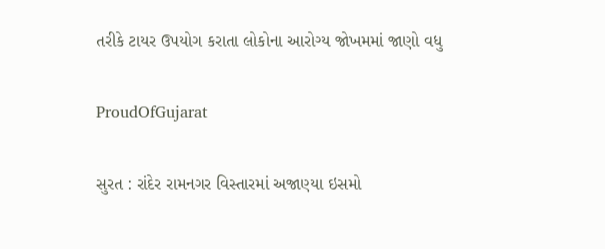તરીકે ટાયર ઉપયોગ કરાતા લોકોના આરોગ્ય જોખમમાં જાણો વધુ

ProudOfGujarat

સુરત : રાંદેર રામનગર વિસ્તારમાં અજાણ્યા ઇસમો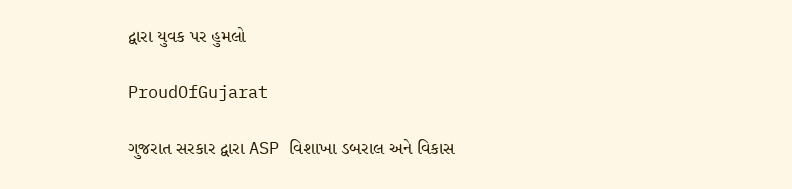દ્વારા યુવક પર હુમલો

ProudOfGujarat

ગુજરાત સરકાર દ્વારા ASP વિશાખા ડબરાલ અને વિકાસ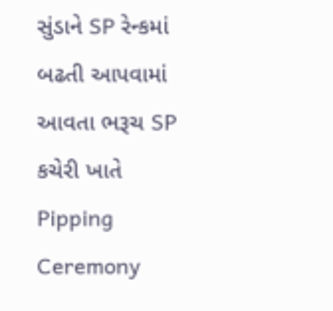સુંડાને SP રેન્કમાં બઢતી આપવામાં આવતા ભરૂચ SP કચેરી ખાતે Pipping Ceremony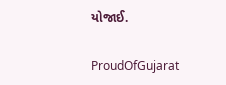યોજાઈ.

ProudOfGujarat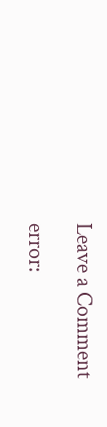Leave a Comment

error: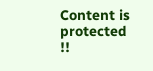Content is protected !!